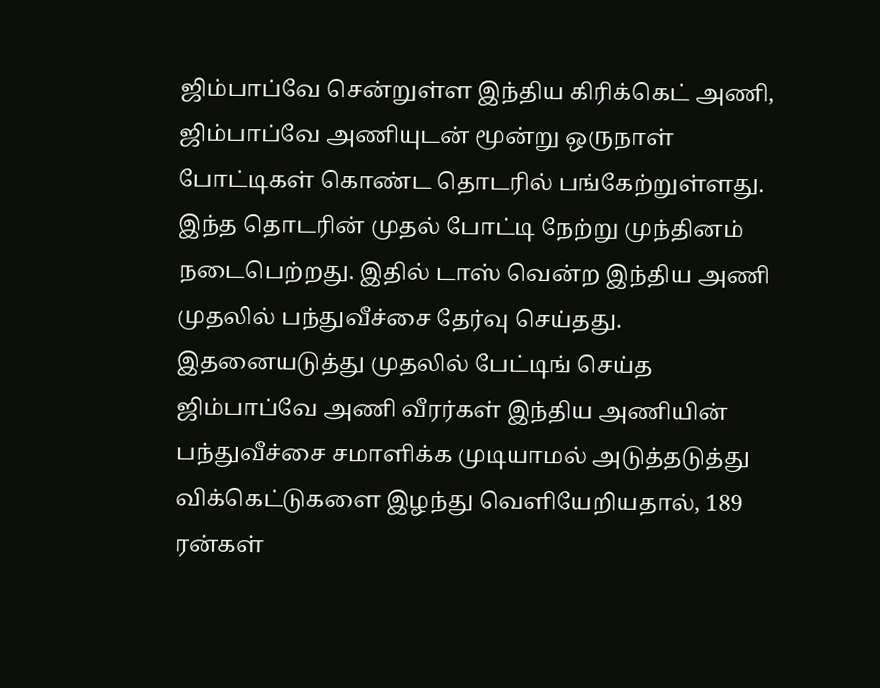ஜிம்பாப்வே சென்றுள்ள இந்திய கிரிக்கெட் அணி, ஜிம்பாப்வே அணியுடன் மூன்று ஒருநாள் போட்டிகள் கொண்ட தொடரில் பங்கேற்றுள்ளது. இந்த தொடரின் முதல் போட்டி நேற்று முந்தினம் நடைபெற்றது. இதில் டாஸ் வென்ற இந்திய அணி முதலில் பந்துவீச்சை தேர்வு செய்தது. இதனையடுத்து முதலில் பேட்டிங் செய்த ஜிம்பாப்வே அணி வீரர்கள் இந்திய அணியின் பந்துவீச்சை சமாளிக்க முடியாமல் அடுத்தடுத்து விக்கெட்டுகளை இழந்து வெளியேறியதால், 189 ரன்கள்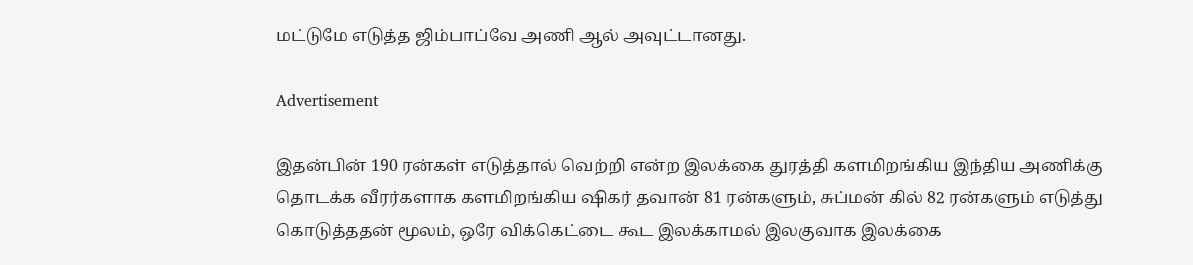மட்டுமே எடுத்த ஜிம்பாப்வே அணி ஆல் அவுட்டானது.

Advertisement

இதன்பின் 190 ரன்கள் எடுத்தால் வெற்றி என்ற இலக்கை துரத்தி களமிறங்கிய இந்திய அணிக்கு தொடக்க வீரர்களாக களமிறங்கிய ஷிகர் தவான் 81 ரன்களும், சுப்மன் கில் 82 ரன்களும் எடுத்து கொடுத்ததன் மூலம், ஒரே விக்கெட்டை கூட இலக்காமல் இலகுவாக இலக்கை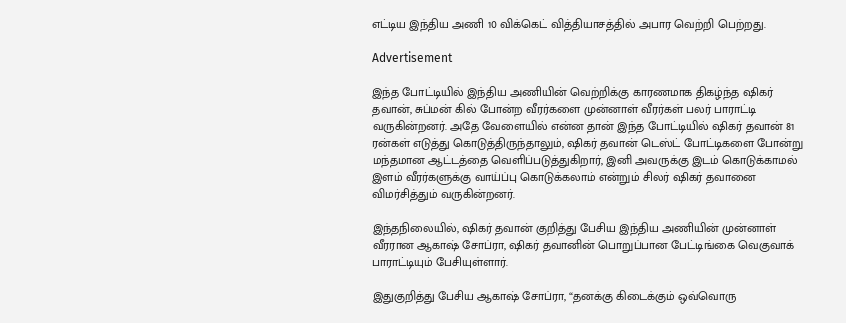எட்டிய இந்திய அணி 10 விக்கெட் வித்தியாசத்தில் அபார வெற்றி பெற்றது.

Advertisement

இந்த போட்டியில் இந்திய அணியின் வெற்றிக்கு காரணமாக திகழ்ந்த ஷிகர் தவான், சுப்மன் கில் போன்ற வீரர்களை முன்னாள் வீரர்கள் பலர் பாராட்டி வருகின்றனர். அதே வேளையில் என்ன தான் இந்த போட்டியில் ஷிகர் தவான் 81 ரன்கள் எடுத்து கொடுத்திருந்தாலும், ஷிகர் தவான் டெஸ்ட் போட்டிகளை போன்று மந்தமான ஆட்டத்தை வெளிப்படுத்துகிறார், இனி அவருக்கு இடம் கொடுக்காமல் இளம் வீரர்களுக்கு வாய்ப்பு கொடுக்கலாம் என்றும் சிலர் ஷிகர் தவானை விமர்சித்தும் வருகின்றனர்.

இந்தநிலையில், ஷிகர் தவான் குறித்து பேசிய இந்திய அணியின் முன்னாள் வீரரான ஆகாஷ் சோப்ரா, ஷிகர் தவானின் பொறுப்பான பேட்டிங்கை வெகுவாக் பாராட்டியும் பேசியுள்ளார்.

இதுகுறித்து பேசிய ஆகாஷ் சோப்ரா, “தனக்கு கிடைக்கும் ஒவ்வொரு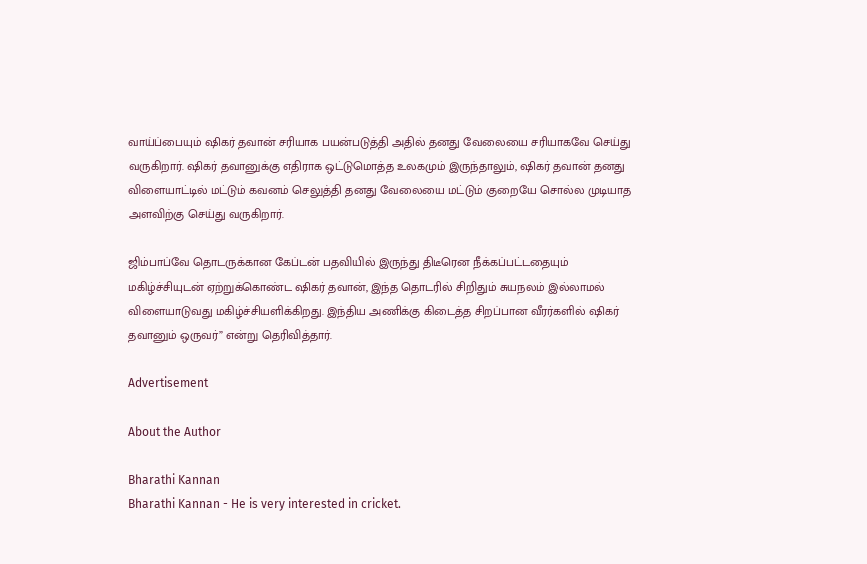வாய்ப்பையும் ஷிகர் தவான் சரியாக பயன்படுத்தி அதில் தனது வேலையை சரியாகவே செய்து வருகிறார். ஷிகர் தவானுக்கு எதிராக ஒட்டுமொத்த உலகமும் இருந்தாலும், ஷிகர் தவான் தனது விளையாட்டில் மட்டும் கவனம் செலுத்தி தனது வேலையை மட்டும் குறையே சொல்ல முடியாத அளவிற்கு செய்து வருகிறார்.

ஜிம்பாப்வே தொடருக்கான கேப்டன் பதவியில் இருந்து திடீரென நீக்கப்பட்டதையும் மகிழ்ச்சியுடன் ஏற்றுக்கொண்ட ஷிகர் தவான், இந்த தொடரில் சிறிதும் சுயநலம் இல்லாமல் விளையாடுவது மகிழ்ச்சியளிக்கிறது. இந்திய அணிக்கு கிடைத்த சிறப்பான வீரர்களில் ஷிகர் தவானும் ஒருவர்” என்று தெரிவித்தார்.

Advertisement

About the Author

Bharathi Kannan
Bharathi Kannan - He is very interested in cricket.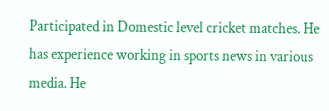Participated in Domestic level cricket matches. He has experience working in sports news in various media. He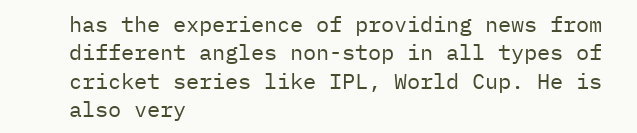has the experience of providing news from different angles non-stop in all types of cricket series like IPL, World Cup. He is also very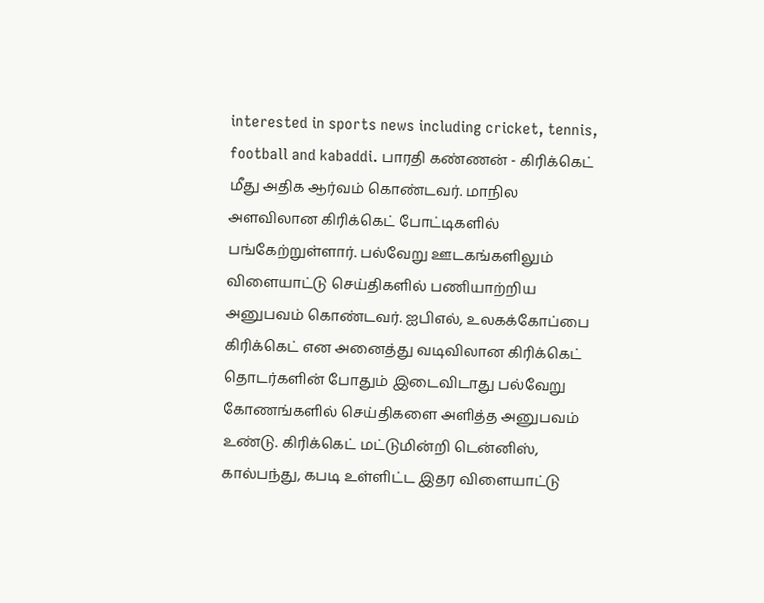interested in sports news including cricket, tennis, football and kabaddi. பாரதி கண்ணன் - கிரிக்கெட் மீது அதிக ஆர்வம் கொண்டவர். மாநில அளவிலான கிரிக்கெட் போட்டிகளில் பங்கேற்றுள்ளார். பல்வேறு ஊடகங்களிலும் விளையாட்டு செய்திகளில் பணியாற்றிய அனுபவம் கொண்டவர். ஐபிஎல், உலகக்கோப்பை கிரிக்கெட் என அனைத்து வடிவிலான கிரிக்கெட் தொடர்களின் போதும் இடைவிடாது பல்வேறு கோணங்களில் செய்திகளை அளித்த அனுபவம் உண்டு. கிரிக்கெட் மட்டுமின்றி டென்னிஸ், கால்பந்து, கபடி உள்ளிட்ட இதர விளையாட்டு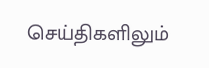செய்திகளிலும்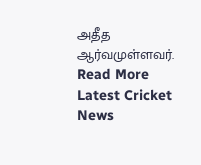அதீத ஆர்வமுள்ளவர். Read More
Latest Cricket News